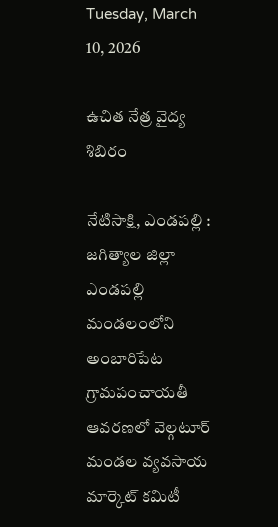Tuesday, March 10, 2026

ఉచిత నేత్ర వైద్య శిబిరం

నేటిసాక్షి, ఎండపల్లి : జగిత్యాల జిల్లా ఎండపల్లి మండలంలోని అంబారిపేట గ్రామపంచాయతీ ఆవరణలో వెల్గటూర్ మండల వ్యవసాయ మార్కెట్ కమిటీ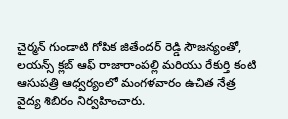చైర్మన్ గుండాటి గోపిక జితేందర్ రెడ్డి సౌజన్యంతో, లయన్స్ క్లబ్ ఆఫ్ రాజారాంపల్లి మరియు రేకుర్తి కంటి ఆసుపత్రి ఆధ్వర్యంలో మంగళవారం ఉచిత నేత్ర వైద్య శిబిరం నిర్వహించారు.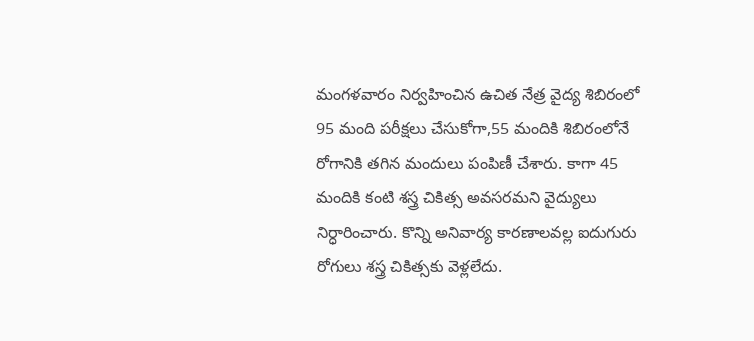మంగళవారం నిర్వహించిన ఉచిత నేత్ర వైద్య శిబిరంలో 95 మంది పరీక్షలు చేసుకోగా,55 మందికి శిబిరంలోనే రోగానికి తగిన మందులు పంపిణీ చేశారు. కాగా 45 మందికి కంటి శస్త్ర చికిత్స అవసరమని వైద్యులు నిర్ధారించారు. కొన్ని అనివార్య కారణాలవల్ల ఐదుగురు రోగులు శస్త్ర చికిత్సకు వెళ్లలేదు.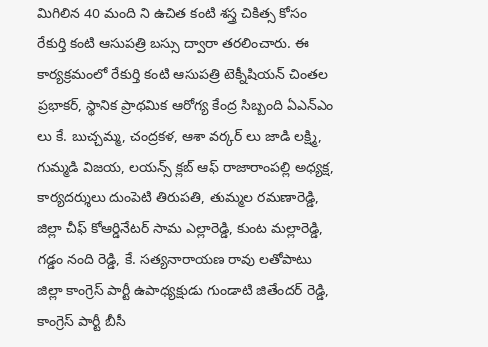మిగిలిన 40 మంది ని ఉచిత కంటి శస్త్ర చికిత్స కోసం రేకుర్తి కంటి ఆసుపత్రి బస్సు ద్వారా తరలించారు. ఈ కార్యక్రమంలో రేకుర్తి కంటి ఆసుపత్రి టెక్నీషియన్ చింతల ప్రభాకర్, స్థానిక ప్రాథమిక ఆరోగ్య కేంద్ర సిబ్బంది ఏఎన్ఎం లు కే. బుచ్చమ్మ, చంద్రకళ, ఆశా వర్కర్ లు జాడి లక్ష్మి, గుమ్మడి విజయ, లయన్స్ క్లబ్ ఆఫ్ రాజారాంపల్లి అధ్యక్ష, కార్యదర్శులు దుంపెటి తిరుపతి, తుమ్మల రమణారెడ్డి, జిల్లా చీఫ్ కోఆర్డినేటర్ సామ ఎల్లారెడ్డి, కుంట మల్లారెడ్డి, గడ్డం నంది రెడ్డి, కే. సత్యనారాయణ రావు లతోపాటు జిల్లా కాంగ్రెస్ పార్టీ ఉపాధ్యక్షుడు గుండాటి జితేందర్ రెడ్డి, కాంగ్రెస్ పార్టీ బీసీ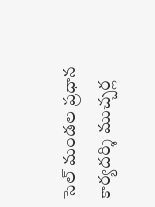సెల్ మండల ప్రధాన కార్యదర్శి ముచ్చర్ల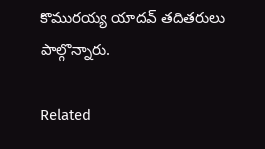కొమురయ్య యాదవ్ తదితరులు పాల్గొన్నారు.

Related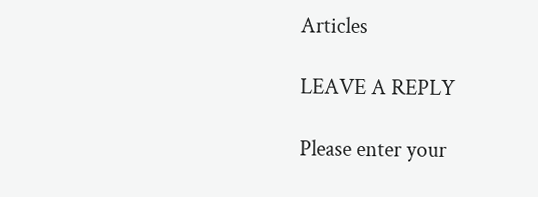Articles

LEAVE A REPLY

Please enter your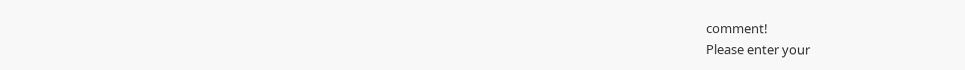comment!
Please enter your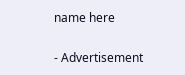name here

- Advertisement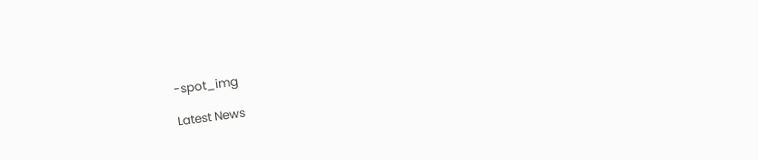-spot_img

Latest News